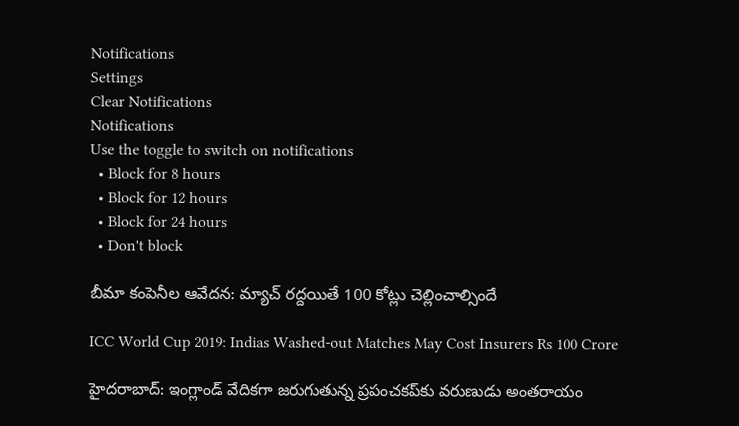Notifications
Settings
Clear Notifications
Notifications
Use the toggle to switch on notifications
  • Block for 8 hours
  • Block for 12 hours
  • Block for 24 hours
  • Don't block

బీమా కంపెనీల ఆవేదన: మ్యాచ్ రద్దయితే 100 కోట్లు చెల్లించాల్సిందే

ICC World Cup 2019: Indias Washed-out Matches May Cost Insurers Rs 100 Crore

హైదరాబాద్: ఇంగ్లాండ్ వేదికగా జరుగుతున్న ప్రపంచకప్‌కు వరుణుడు అంతరాయం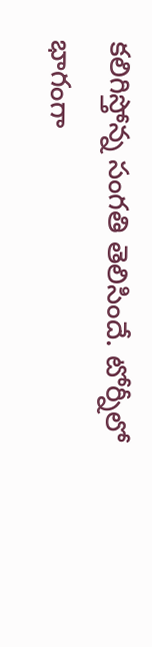కలిగిస్తోన్న సంగతి తెలిసిందే. టోర్నీలో భాగంగా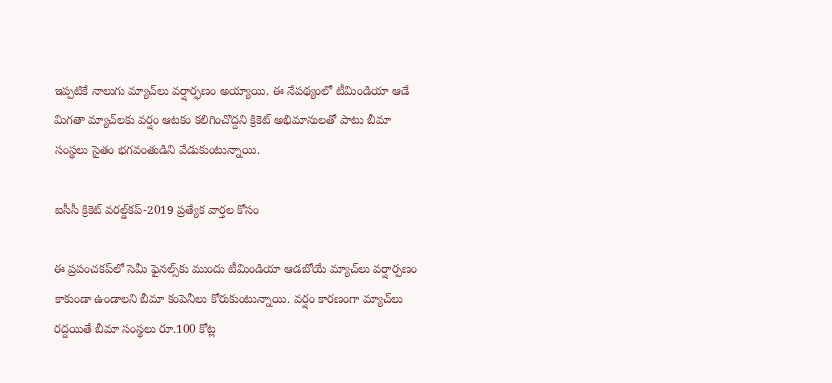ఇప్పటికే నాలుగు మ్యాచ్‌లు వర్షార్ఫణం అయ్యాయి. ఈ నేపథ్యంలో టీమిండియా ఆడే మిగతా మ్యాచ్‌లకు వర్షం ఆటకం కలిగించొద్దని క్రికెట్‌ అభిమానులతో పాటు బీమా సంస్థలు సైతం భగవంతుడిని వేడుకుంటున్నాయి.

ఐసీసీ క్రికెట్ వరల్డ్‌కప్-2019 ప్రత్యేక వార్తల కోసం

ఈ ప్రపంచకప్‌లో సెమీ ఫైనల్స్‌కు ముందు టీమిండియా ఆడబోయే మ్యాచ్‌లు వర్షార్పణం కాకుండా ఉండాలని బీమా కంపెనీలు కోరుకుంటున్నాయి. వర్షం కారణంగా మ్యాచ్‌లు రద్దయితే బీమా సంస్థలు రూ.100 కోట్ల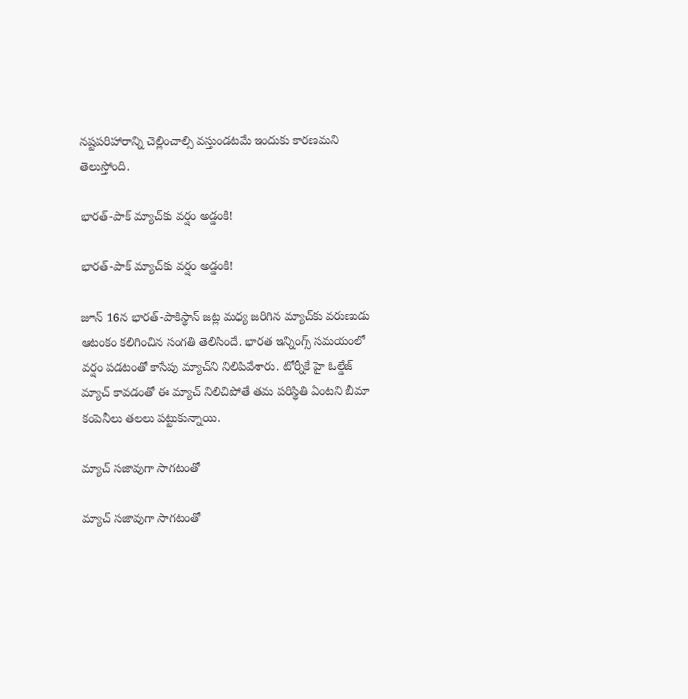నష్టపరిహారాన్ని చెల్లించాల్సి వస్తుండటమే ఇందుకు కారణమని తెలుస్తోంది.

భారత్-పాక్ మ్యాచ్‌కు వర్షం అడ్డంకి!

భారత్-పాక్ మ్యాచ్‌కు వర్షం అడ్డంకి!

జూన్ 16న భారత్‌-పాకిస్థాన్‌ జట్ల మధ్య జరిగిన మ్యాచ్‌కు వరుణుడు ఆటంకం కలిగించిన సంగతి తెలిసిందే. భారత ఇన్నింగ్స్‌ సమయంలో వర్షం పడటంతో కాసేపు మ్యాచ్‌ని నిలిపివేశారు. టోర్నీకే హై ఓల్డేజ్ మ్యాచ్‌ కావడంతో ఈ మ్యాచ్ నిలిచిపోతే తమ పరిస్థితి ఏంటని బీమా కంపెనీలు తలలు పట్టుకున్నాయి.

మ్యాచ్‌ సజావుగా సాగటంతో

మ్యాచ్‌ సజావుగా సాగటంతో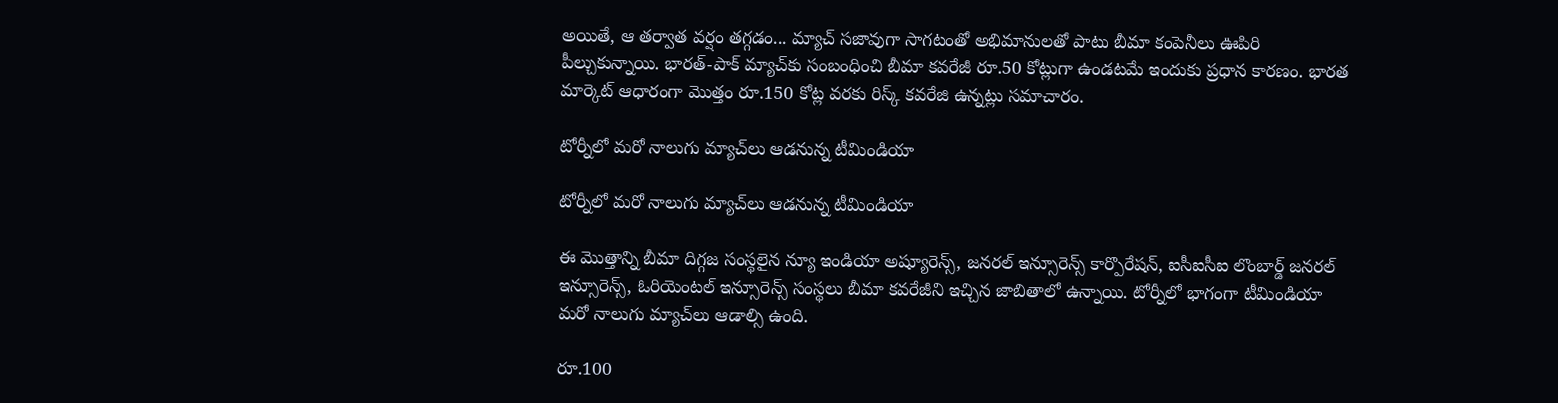అయితే, ఆ తర్వాత వర్షం తగ్గడం... మ్యాచ్‌ సజావుగా సాగటంతో అభిమానులతో పాటు బీమా కంపెనీలు ఊపిరి పీల్చుకున్నాయి. భారత్‌-పాక్ మ్యాచ్‌కు సంబంధించి బీమా కవరేజీ రూ.50 కోట్లుగా ఉండటమే ఇందుకు ప్రధాన కారణం. భారత మార్కెట్‌ ఆధారంగా మొత్తం రూ.150 కోట్ల వరకు రిస్క్ కవరేజి ఉన్నట్లు సమాచారం.

టోర్నీలో మరో నాలుగు మ్యాచ్‌లు ఆడనున్న టీమిండియా

టోర్నీలో మరో నాలుగు మ్యాచ్‌లు ఆడనున్న టీమిండియా

ఈ మొత్తాన్ని బీమా దిగ్గజ సంస్థలైన న్యూ ఇండియా అష్యూరెన్స్‌, జనరల్‌ ఇన్సూరెన్స్‌ కార్పొరేషన్‌, ఐసీఐసీఐ లొంబార్డ్‌ జనరల్‌ ఇన్సూరెన్స్‌, ఓరియెంటల్‌ ఇన్సూరెన్స్‌ సంస్థలు బీమా కవరేజీని ఇచ్చిన జాబితాలో ఉన్నాయి. టోర్నీలో భాగంగా టీమిండియా మరో నాలుగు మ్యాచ్‌లు ఆడాల్సి ఉంది.

రూ.100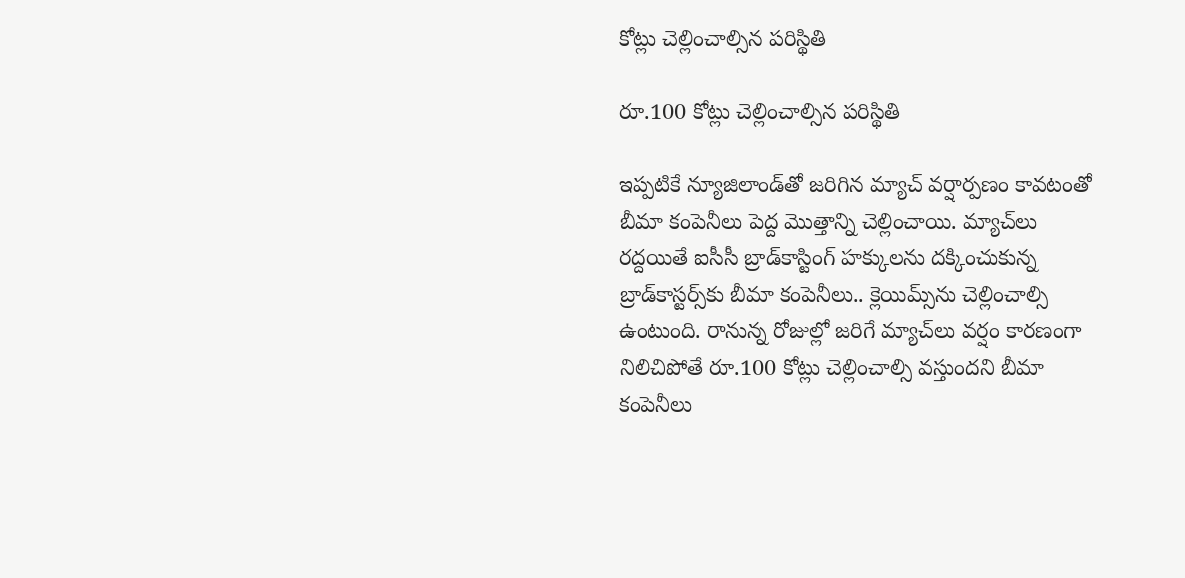కోట్లు చెల్లించాల్సిన పరిస్థితి

రూ.100 కోట్లు చెల్లించాల్సిన పరిస్థితి

ఇప్పటికే న్యూజిలాండ్‌తో జరిగిన మ్యాచ్‌ వర్షార్పణం కావటంతో బీమా కంపెనీలు పెద్ద మొత్తాన్ని చెల్లించాయి. మ్యాచ్‌లు రద్దయితే ఐసీసీ బ్రాడ్‌కాస్టింగ్‌ హక్కులను దక్కించుకున్న బ్రాడ్‌కాస్టర్స్‌కు బీమా కంపెనీలు.. క్లెయిమ్స్‌ను చెల్లించాల్సి ఉంటుంది. రానున్న రోజుల్లో జరిగే మ్యాచ్‌లు వర్షం కారణంగా నిలిచిపోతే రూ.100 కోట్లు చెల్లించాల్సి వస్తుందని బీమా కంపెనీలు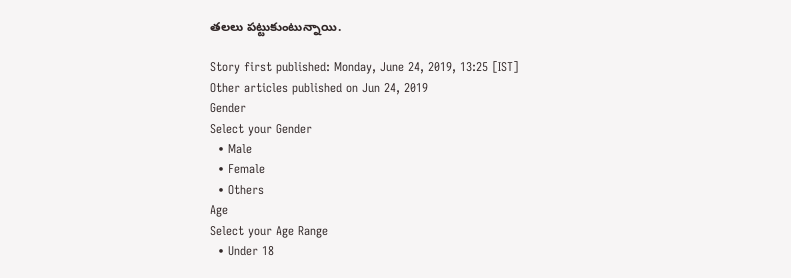తలలు పట్టుకుంటున్నాయి.

Story first published: Monday, June 24, 2019, 13:25 [IST]
Other articles published on Jun 24, 2019
Gender
Select your Gender
  • Male
  • Female
  • Others
Age
Select your Age Range
  • Under 18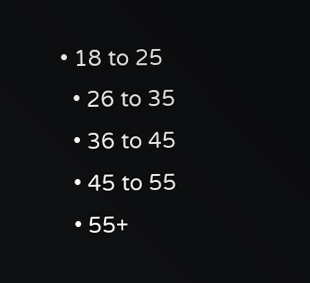• 18 to 25
  • 26 to 35
  • 36 to 45
  • 45 to 55
  • 55+